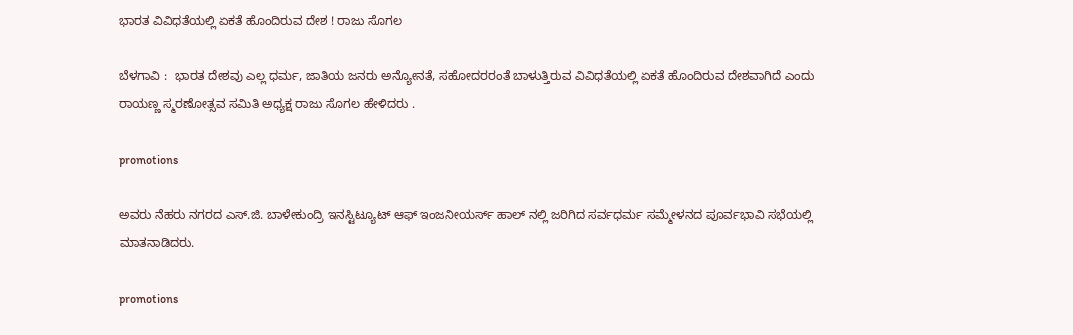ಭಾರತ ವಿವಿಧತೆಯಲ್ಲಿ ಏಕತೆ ಹೊಂದಿರುವ ದೇಶ ! ರಾಜು ಸೊಗಲ

ಬೆಳಗಾವಿ :  ಭಾರತ ದೇಶವು ಎಲ್ಲ ಧರ್ಮ, ಜಾತಿಯ ಜನರು ಅನ್ಯೋನತೆ, ಸಹೋದರರಂತೆ ಬಾಳುತ್ತಿರುವ ವಿವಿಧತೆಯಲ್ಲಿ ಏಕತೆ ಹೊಂದಿರುವ ದೇಶವಾಗಿದೆ ಎಂದು ರಾಯಣ್ಣ ಸ್ಮರಣೋತ್ಸವ ಸಮಿತಿ ಅಧ್ಯಕ್ಷ ರಾಜು ಸೊಗಲ ಹೇಳಿದರು‌ .

promotions

ಅವರು ನೆಹರು ನಗರದ ಎಸ್.ಜಿ. ಬಾಳೇಕುಂದ್ರಿ ಇನಸ್ಟಿಟ್ಯೂಟ್ ಆಫ್ ಇಂಜನೀಯರ್ಸ್ ಹಾಲ್ ನಲ್ಲಿ ಜರಿಗಿದ ಸರ್ವಧರ್ಮ ಸಮ್ಮೇಳನದ ಪೂರ್ವಭಾವಿ ಸಭೆಯಲ್ಲಿ ಮಾತನಾಡಿದರು.

promotions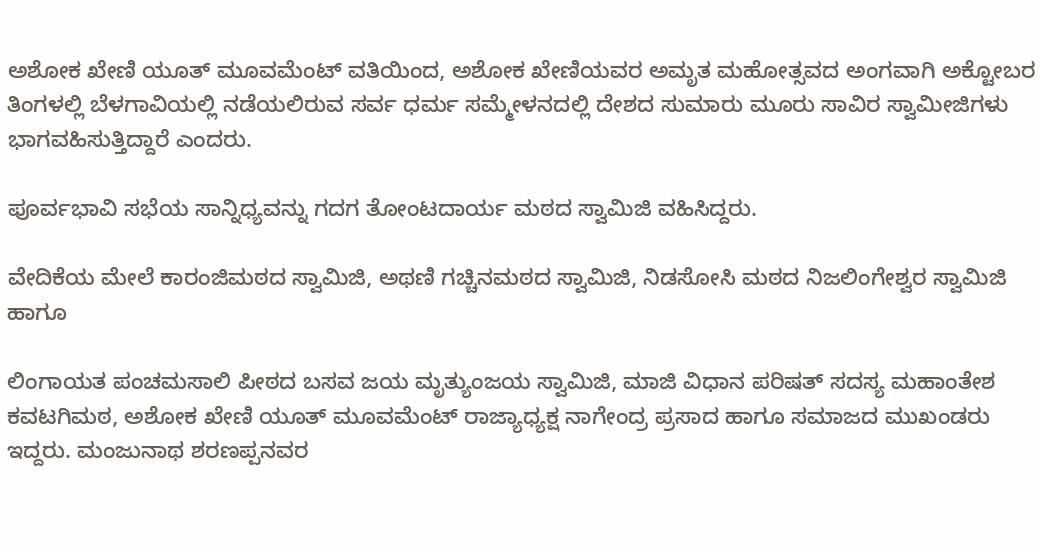ಅಶೋಕ ಖೇಣಿ ಯೂತ್ ಮೂವಮೆಂಟ್ ವತಿಯಿಂದ, ಅಶೋಕ ಖೇಣಿಯವರ ಅಮೃತ ಮಹೋತ್ಸವದ ಅಂಗವಾಗಿ ಅಕ್ಟೋಬರ ತಿಂಗಳಲ್ಲಿ ಬೆಳಗಾವಿಯಲ್ಲಿ ನಡೆಯಲಿರುವ ಸರ್ವ ಧರ್ಮ ಸಮ್ಮೇಳನದಲ್ಲಿ ದೇಶದ ಸುಮಾರು ಮೂರು ಸಾವಿರ ಸ್ವಾಮೀಜಿಗಳು ಭಾಗವಹಿಸುತ್ತಿದ್ದಾರೆ ಎಂದರು.

ಪೂರ್ವಭಾವಿ ಸಭೆಯ ಸಾನ್ನಿಧ್ಯವನ್ನು ಗದಗ ತೋಂಟದಾರ್ಯ ಮಠದ ಸ್ವಾಮಿಜಿ ವಹಿಸಿದ್ದರು.

ವೇದಿಕೆಯ ಮೇಲೆ ಕಾರಂಜಿಮಠದ ಸ್ವಾಮಿಜಿ, ಅಥಣಿ ಗಚ್ಚಿನಮಠದ ಸ್ವಾಮಿಜಿ, ನಿಡಸೋಸಿ ಮಠದ ನಿಜಲಿಂಗೇಶ್ವರ ಸ್ವಾಮಿಜಿ ಹಾಗೂ

ಲಿಂಗಾಯತ ಪಂಚಮಸಾಲಿ ಪೀಠದ ಬಸವ ಜಯ ಮೃತ್ಯುಂಜಯ ಸ್ವಾಮಿಜಿ, ಮಾಜಿ ವಿಧಾನ ಪರಿಷತ್ ಸದಸ್ಯ ಮಹಾಂತೇಶ ಕವಟಗಿಮಠ, ಅಶೋಕ ಖೇಣಿ ಯೂತ್ ಮೂವಮೆಂಟ್ ರಾಜ್ಯಾಧ್ಯಕ್ಷ ನಾಗೇಂದ್ರ ಪ್ರಸಾದ ಹಾಗೂ ಸಮಾಜದ ಮುಖಂಡರು ಇದ್ದರು. ಮಂಜುನಾಥ ಶರಣಪ್ಪನವರ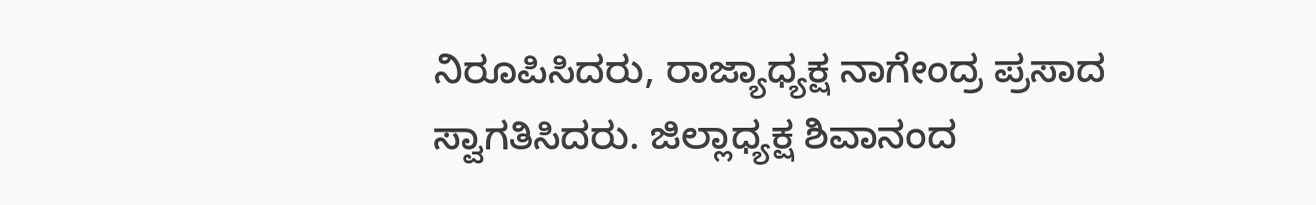ನಿರೂಪಿಸಿದರು, ರಾಜ್ಯಾಧ್ಯಕ್ಷ ನಾಗೇಂದ್ರ ಪ್ರಸಾದ ಸ್ವಾಗತಿಸಿದರು. ಜಿಲ್ಲಾಧ್ಯಕ್ಷ ಶಿವಾನಂದ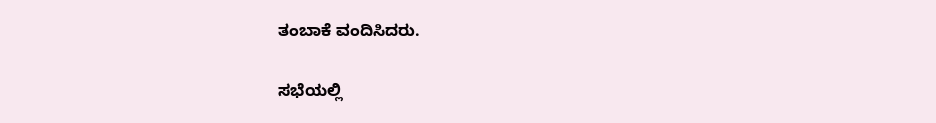ತಂಬಾಕೆ ವಂದಿಸಿದರು.

ಸಭೆಯಲ್ಲಿ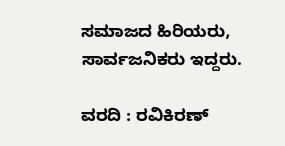ಸಮಾಜದ ಹಿರಿಯರು, ಸಾರ್ವಜನಿಕರು ಇದ್ದರು.

ವರದಿ : ರವಿಕಿರಣ್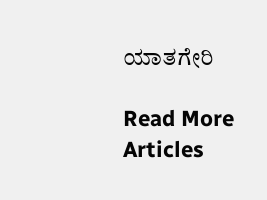ಯಾತಗೇರಿ

Read More Articles